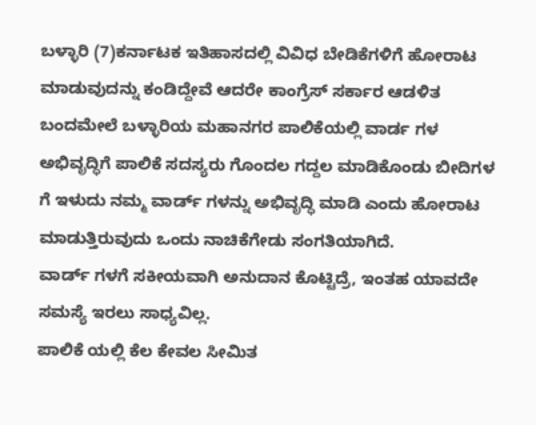ಬಳ್ಳಾರಿ (7)ಕರ್ನಾಟಕ ಇತಿಹಾಸದಲ್ಲಿ ವಿವಿಧ ಬೇಡಿಕೆಗಳಿಗೆ ಹೋರಾಟ ಮಾಡುವುದನ್ನು ಕಂಡಿದ್ದೇವೆ ಆದರೇ ಕಾಂಗ್ರೆಸ್ ಸರ್ಕಾರ ಆಡಳಿತ ಬಂದಮೇಲೆ ಬಳ್ಳಾರಿಯ ಮಹಾನಗರ ಪಾಲಿಕೆಯಲ್ಲಿ ವಾರ್ಡ ಗಳ ಅಭಿವೃದ್ಧಿಗೆ ಪಾಲಿಕೆ ಸದಸ್ಯರು ಗೊಂದಲ ಗದ್ದಲ ಮಾಡಿಕೊಂಡು ಬೀದಿಗಳ ಗೆ ಇಳುದು ನಮ್ಮ ವಾರ್ಡ್ ಗಳನ್ನು ಅಭಿವೃದ್ಧಿ ಮಾಡಿ ಎಂದು ಹೋರಾಟ ಮಾಡುತ್ತಿರುವುದು ಒಂದು ನಾಚಿಕೆಗೇಡು ಸಂಗತಿಯಾಗಿದೆ.
ವಾರ್ಡ್ ಗಳಗೆ ಸಕೀಯವಾಗಿ ಅನುದಾನ ಕೊಟ್ಟಿದ್ರೆ, ಇಂತಹ ಯಾವದೇ ಸಮಸ್ಯೆ ಇರಲು ಸಾಧ್ಯವಿಲ್ಲ.
ಪಾಲಿಕೆ ಯಲ್ಲಿ ಕೆಲ ಕೇವಲ ಸೀಮಿತ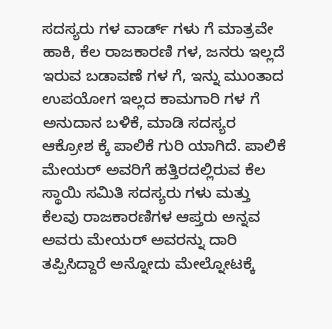ಸದಸ್ಯರು ಗಳ ವಾರ್ಡ್ ಗಳು ಗೆ ಮಾತ್ರವೇ ಹಾಕಿ, ಕೆಲ ರಾಜಕಾರಣಿ ಗಳ, ಜನರು ಇಲ್ಲದೆ ಇರುವ ಬಡಾವಣೆ ಗಳ ಗೆ, ಇನ್ನು ಮುಂತಾದ ಉಪಯೋಗ ಇಲ್ಲದ ಕಾಮಗಾರಿ ಗಳ ಗೆ ಅನುದಾನ ಬಳಿಕೆ, ಮಾಡಿ ಸದಸ್ಯರ ಆಕ್ರೋಶ ಕ್ಕೆ ಪಾಲಿಕೆ ಗುರಿ ಯಾಗಿದೆ. ಪಾಲಿಕೆ ಮೇಯರ್ ಅವರಿಗೆ ಹತ್ತಿರದಲ್ಲಿರುವ ಕೆಲ ಸ್ಥಾಯಿ ಸಮಿತಿ ಸದಸ್ಯರು ಗಳು ಮತ್ತು ಕೆಲವು ರಾಜಕಾರಣಿಗಳ ಆಪ್ತರು ಅನ್ನವ ಅವರು ಮೇಯರ್ ಅವರನ್ನು ದಾರಿ ತಪ್ಪಿಸಿದ್ದಾರೆ ಅನ್ನೋದು ಮೇಲ್ನೋಟಕ್ಕೆ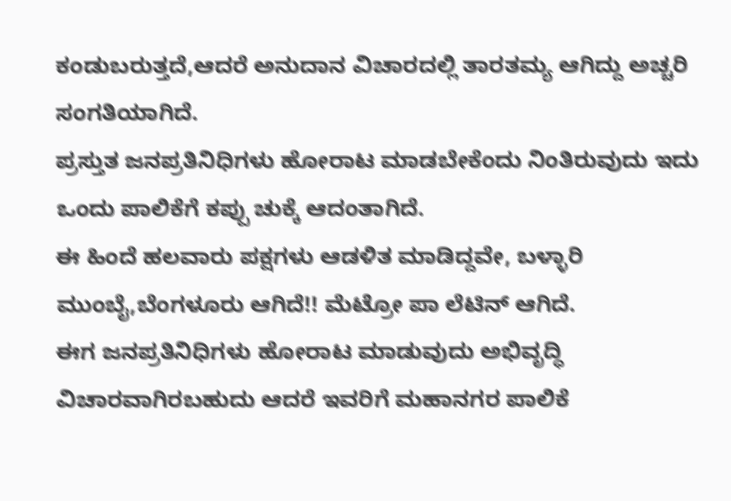ಕಂಡುಬರುತ್ತದೆ,ಆದರೆ ಅನುದಾನ ವಿಚಾರದಲ್ಲಿ ತಾರತಮ್ಯ ಆಗಿದ್ದು ಅಚ್ಚರಿ ಸಂಗತಿಯಾಗಿದೆ.
ಪ್ರಸ್ತುತ ಜನಪ್ರತಿನಿಧಿಗಳು ಹೋರಾಟ ಮಾಡಬೇಕೆಂದು ನಿಂತಿರುವುದು ಇದು ಒಂದು ಪಾಲಿಕೆಗೆ ಕಪ್ಪು ಚುಕ್ಕೆ ಆದಂತಾಗಿದೆ.
ಈ ಹಿಂದೆ ಹಲವಾರು ಪಕ್ಷಗಳು ಆಡಳಿತ ಮಾಡಿದ್ದವೇ, ಬಳ್ಳಾರಿ ಮುಂಬೈ,ಬೆಂಗಳೂರು ಆಗಿದೆ!! ಮೆಟ್ರೋ ಪಾ ಲೆಟಿನ್ ಆಗಿದೆ.
ಈಗ ಜನಪ್ರತಿನಿಧಿಗಳು ಹೋರಾಟ ಮಾಡುವುದು ಅಭಿವೃದ್ಧಿ ವಿಚಾರವಾಗಿರಬಹುದು ಆದರೆ ಇವರಿಗೆ ಮಹಾನಗರ ಪಾಲಿಕೆ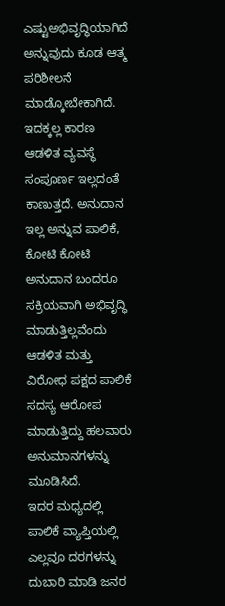ಎಷ್ಟುಅಭಿವೃದ್ಧಿಯಾಗಿದೆ ಅನ್ನುವುದು ಕೂಡ ಆತ್ಮ ಪರಿಶೀಲನೆ ಮಾಡ್ಕೋಬೇಕಾಗಿದೆ.
ಇದಕ್ಕಲ್ಲ ಕಾರಣ ಆಡಳಿತ ವ್ಯವಸ್ಥೆ ಸಂಪೂರ್ಣ ಇಲ್ಲದಂತೆ ಕಾಣುತ್ತದೆ. ಅನುದಾನ ಇಲ್ಲ ಅನ್ನುವ ಪಾಲಿಕೆ, ಕೋಟಿ ಕೋಟಿ ಅನುದಾನ ಬಂದರೂ ಸಕ್ರಿಯವಾಗಿ ಅಭಿವೃದ್ಧಿ ಮಾಡುತ್ತಿಲ್ಲವೆಂದು ಆಡಳಿತ ಮತ್ತು ವಿರೋಧ ಪಕ್ಷದ ಪಾಲಿಕೆ ಸದಸ್ಯ ಆರೋಪ ಮಾಡುತ್ತಿದ್ದು ಹಲವಾರು ಅನುಮಾನಗಳನ್ನು ಮೂಡಿಸಿದೆ.
ಇದರ ಮಧ್ಯದಲ್ಲಿ ಪಾಲಿಕೆ ವ್ಯಾಪ್ತಿಯಲ್ಲಿ ಎಲ್ಲವೂ ದರಗಳನ್ನು ದುಬಾರಿ ಮಾಡಿ ಜನರ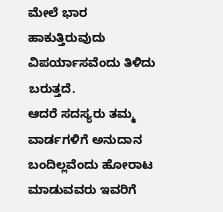ಮೇಲೆ ಭಾರ ಹಾಕುತ್ತಿರುವುದು ವಿಪರ್ಯಾಸವೆಂದು ತಿಳಿದು ಬರುತ್ತದೆ.
ಆದರೆ ಸದಸ್ಯರು ತಮ್ಮ ವಾರ್ಡಗಳಿಗೆ ಅನುದಾನ ಬಂದಿಲ್ಲವೆಂದು ಹೋರಾಟ ಮಾಡುವವರು ಇವರಿಗೆ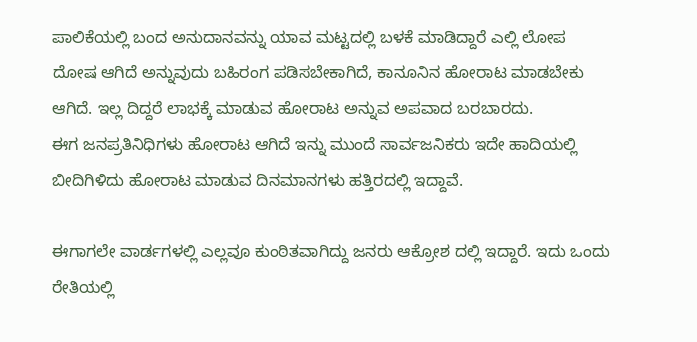ಪಾಲಿಕೆಯಲ್ಲಿ ಬಂದ ಅನುದಾನವನ್ನು ಯಾವ ಮಟ್ಟದಲ್ಲಿ ಬಳಕೆ ಮಾಡಿದ್ದಾರೆ ಎಲ್ಲಿ ಲೋಪ ದೋಷ ಆಗಿದೆ ಅನ್ನುವುದು ಬಹಿರಂಗ ಪಡಿಸಬೇಕಾಗಿದೆ, ಕಾನೂನಿನ ಹೋರಾಟ ಮಾಡಬೇಕು ಆಗಿದೆ. ಇಲ್ಲ ದಿದ್ದರೆ ಲಾಭಕ್ಕೆ ಮಾಡುವ ಹೋರಾಟ ಅನ್ನುವ ಅಪವಾದ ಬರಬಾರದು.
ಈಗ ಜನಪ್ರತಿನಿಧಿಗಳು ಹೋರಾಟ ಆಗಿದೆ ಇನ್ನು ಮುಂದೆ ಸಾರ್ವಜನಿಕರು ಇದೇ ಹಾದಿಯಲ್ಲಿ ಬೀದಿಗಿಳಿದು ಹೋರಾಟ ಮಾಡುವ ದಿನಮಾನಗಳು ಹತ್ತಿರದಲ್ಲಿ ಇದ್ದಾವೆ.

ಈಗಾಗಲೇ ವಾರ್ಡಗಳಲ್ಲಿ ಎಲ್ಲವೂ ಕುಂಠಿತವಾಗಿದ್ದು ಜನರು ಆಕ್ರೋಶ ದಲ್ಲಿ ಇದ್ದಾರೆ. ಇದು ಒಂದು ರೇತಿಯಲ್ಲಿ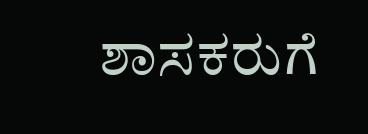ಶಾಸಕರುಗೆ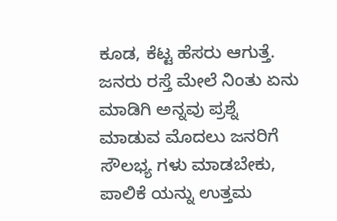ಕೂಡ, ಕೆಟ್ಟ ಹೆಸರು ಆಗುತ್ತೆ. ಜನರು ರಸ್ತೆ ಮೇಲೆ ನಿಂತು ಏನು ಮಾಡಿಗಿ ಅನ್ನವು ಪ್ರಶ್ನೆ ಮಾಡುವ ಮೊದಲು ಜನರಿಗೆ ಸೌಲಭ್ಯ ಗಳು ಮಾಡಬೇಕು, ಪಾಲಿಕೆ ಯನ್ನು ಉತ್ತಮ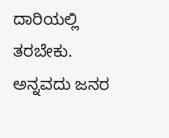ದಾರಿಯಲ್ಲಿ ತರಬೇಕು. ಅನ್ನವದು ಜನರ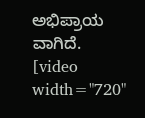ಅಭಿಪ್ರಾಯ ವಾಗಿದೆ.
[video width="720"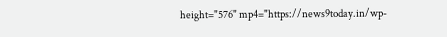height="576" mp4="https://news9today.in/wp-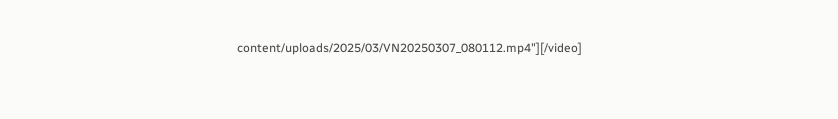content/uploads/2025/03/VN20250307_080112.mp4"][/video]